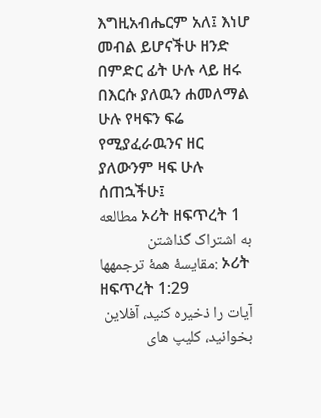እግዚአብሔርም አለ፤ እነሆ መብል ይሆናችሁ ዘንድ በምድር ፊት ሁሉ ላይ ዘሩ በእርሱ ያለዉን ሐመለማል ሁሉ የዛፍን ፍሬ የሚያፈራዉንና ዘር ያለውንም ዛፍ ሁሉ ሰጠኋችሁ፤
مطالعه ኦሪት ዘፍጥረት 1
به اشتراک گذاشتن
مقایسهٔ همهٔ ترجمهها: ኦሪት ዘፍጥረት 1:29
آیات را ذخیره کنید، آفلاین بخوانید، کلیپ های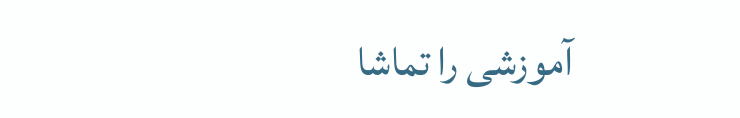آموزشی را تماشا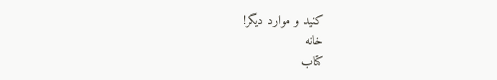کنید و موارد دیگر!
خانه
كتاب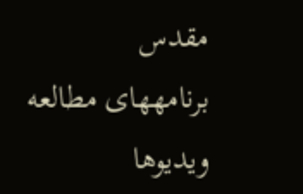مقدس
برنامههای مطالعه
ویدیوها